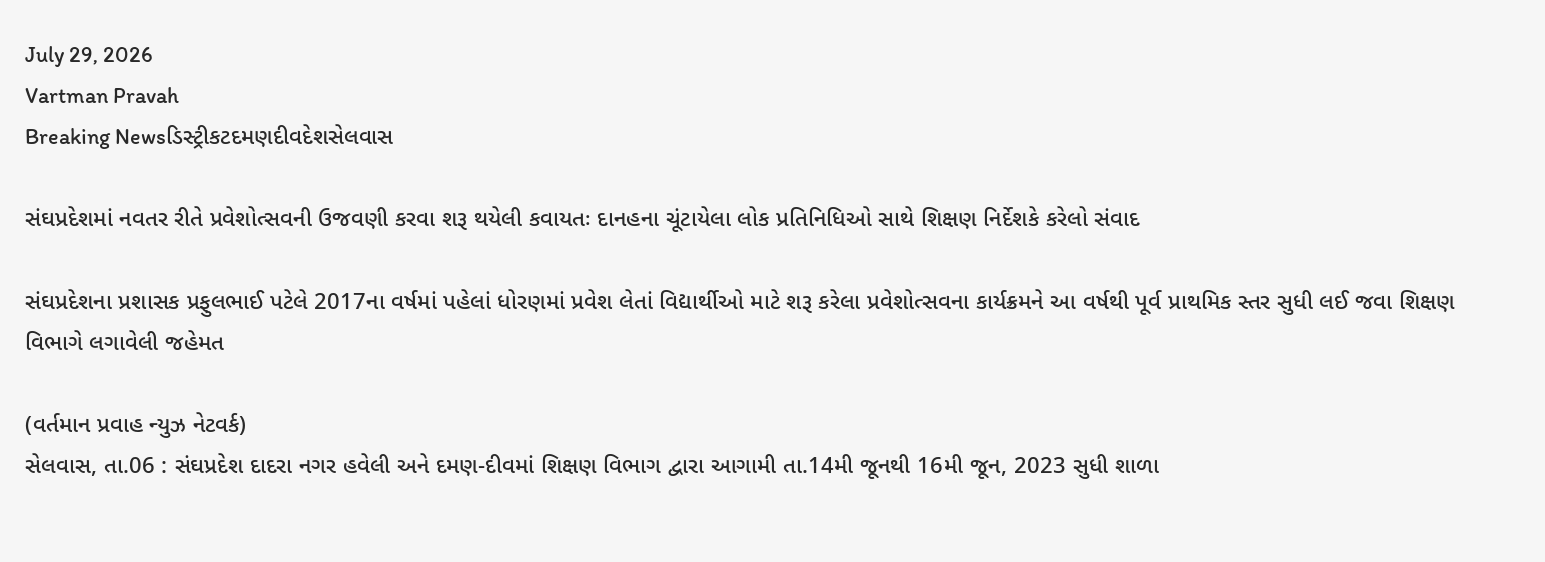July 29, 2026
Vartman Pravah
Breaking Newsડિસ્ટ્રીકટદમણદીવદેશસેલવાસ

સંઘપ્રદેશમાં નવતર રીતે પ્રવેશોત્‍સવની ઉજવણી કરવા શરૂ થયેલી કવાયતઃ દાનહના ચૂંટાયેલા લોક પ્રતિનિધિઓ સાથે શિક્ષણ નિર્દેશકે કરેલો સંવાદ

સંઘપ્રદેશના પ્રશાસક પ્રફુલભાઈ પટેલે 2017ના વર્ષમાં પહેલાં ધોરણમાં પ્રવેશ લેતાં વિદ્યાર્થીઓ માટે શરૂ કરેલા પ્રવેશોત્‍સવના કાર્યક્રમને આ વર્ષથી પૂર્વ પ્રાથમિક સ્‍તર સુધી લઈ જવા શિક્ષણ વિભાગે લગાવેલી જહેમત

(વર્તમાન પ્રવાહ ન્‍યુઝ નેટવર્ક)
સેલવાસ, તા.06 : સંઘપ્રદેશ દાદરા નગર હવેલી અને દમણ-દીવમાં શિક્ષણ વિભાગ દ્વારા આગામી તા.14મી જૂનથી 16મી જૂન, 2023 સુધી શાળા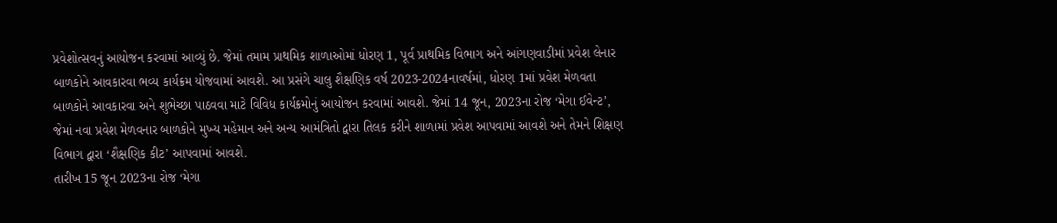પ્રવેશોત્‍સવનું આયોજન કરવામાં આવ્‍યું છે. જેમાં તમામ પ્રાથમિક શાળાઓમાં ધોરણ 1, પૂર્વ પ્રાથમિક વિભાગ અને આંગણવાડીમાં પ્રવેશ લેનાર બાળકોને આવકારવા ભવ્‍ય કાર્યક્રમ યોજવામાં આવશે. આ પ્રસંગે ચાલુ શૈક્ષણિક વર્ષ 2023-2024નાવર્ષમાં, ધોરણ 1માં પ્રવેશ મેળવતા બાળકોને આવકારવા અને શુભેચ્‍છા પાઠવવા માટે વિવિધ કાર્યક્રમોનું આયોજન કરવામાં આવશે. જેમાં 14 જૂન, 2023ના રોજ ‘મેગા ઈવેન્‍ટ’, જેમાં નવા પ્રવેશ મેળવનાર બાળકોને મુખ્‍ય મહેમાન અને અન્‍ય આમંત્રિતો દ્વારા તિલક કરીને શાળામાં પ્રવેશ આપવામાં આવશે અને તેમને શિક્ષણ વિભાગ દ્વારા ‘શૈક્ષણિક કીટ’ આપવામાં આવશે.
તારીખ 15 જૂન 2023ના રોજ ‘મેગા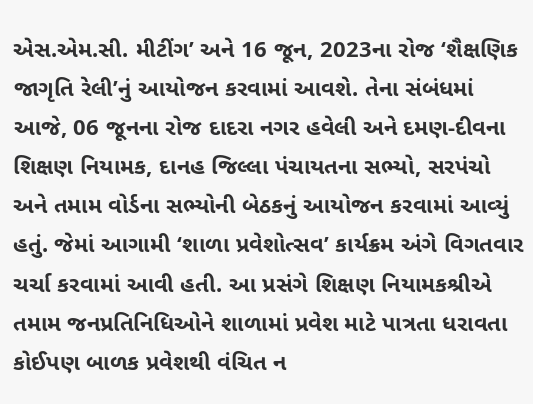એસ.એમ.સી. મીટીંગ’ અને 16 જૂન, 2023ના રોજ ‘શૈક્ષણિક જાગૃતિ રેલી’નું આયોજન કરવામાં આવશે. તેના સંબંધમાં આજે, 06 જૂનના રોજ દાદરા નગર હવેલી અને દમણ-દીવના શિક્ષણ નિયામક, દાનહ જિલ્લા પંચાયતના સભ્‍યો, સરપંચો અને તમામ વોર્ડના સભ્‍યોની બેઠકનું આયોજન કરવામાં આવ્‍યું હતું. જેમાં આગામી ‘શાળા પ્રવેશોત્‍સવ’ કાર્યક્રમ અંગે વિગતવાર ચર્ચા કરવામાં આવી હતી. આ પ્રસંગે શિક્ષણ નિયામકશ્રીએ તમામ જનપ્રતિનિધિઓને શાળામાં પ્રવેશ માટે પાત્રતા ધરાવતા કોઈપણ બાળક પ્રવેશથી વંચિત ન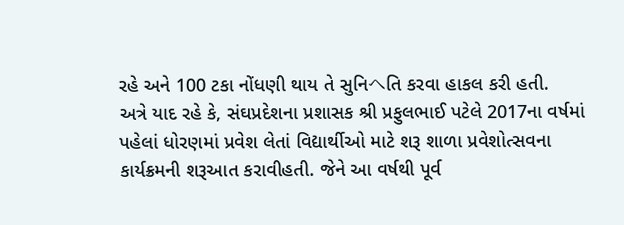રહે અને 100 ટકા નોંધણી થાય તે સુનિヘતિ કરવા હાકલ કરી હતી.
અત્રે યાદ રહે કે, સંઘપ્રદેશના પ્રશાસક શ્રી પ્રફુલભાઈ પટેલે 2017ના વર્ષમાં પહેલાં ધોરણમાં પ્રવેશ લેતાં વિદ્યાર્થીઓ માટે શરૂ શાળા પ્રવેશોત્‍સવના કાર્યક્રમની શરૂઆત કરાવીહતી. જેને આ વર્ષથી પૂર્વ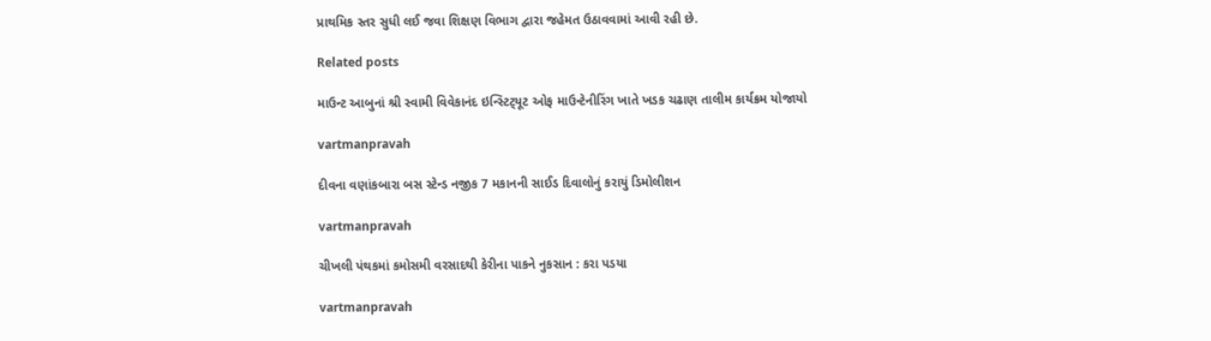પ્રાથમિક સ્‍તર સુધી લઈ જવા શિક્ષણ વિભાગ દ્વારા જહેમત ઉઠાવવામાં આવી રહી છે.

Related posts

માઉન્‍ટ આબુનાં શ્રી સ્‍વામી વિવેકાનંદ ઇન્‍સ્‍ટિટ્‍યૂટ ઓફ માઉન્‍ટેનીરિંગ ખાતે ખડક ચઢાણ તાલીમ કાર્યક્રમ યોજાયો

vartmanpravah

દીવના વણાંકબારા બસ સ્‍ટેન્‍ડ નજીક 7 મકાનની સાઈડ દિવાલોનું કરાયું ડિમોલીશન

vartmanpravah

ચીખલી પંથકમાં કમોસમી વરસાદથી કેરીના પાકને નુકસાન : કરા પડયા

vartmanpravah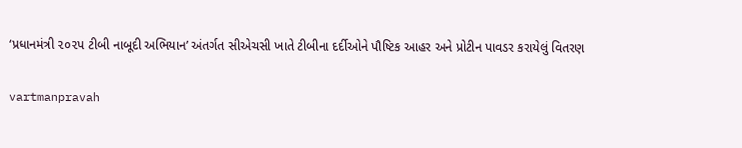‘પ્રધાનમંત્રી ૨૦૨પ ટીબી નાબૂદી અભિયાન’ અંતર્ગત સીએચસી ખાતે ટીબીના દર્દીઓને પૌષ્ટિક આહર અને પ્રોટીન પાવડર કરાયેલું વિતરણ

vartmanpravah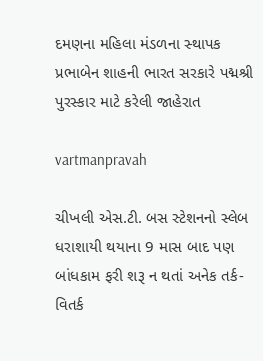દમણના મહિલા મંડળના સ્‍થાપક પ્રભાબેન શાહની ભારત સરકારે પદ્મશ્રી પુરસ્‍કાર માટે કરેલી જાહેરાત

vartmanpravah

ચીખલી એસ.ટી. બસ સ્‍ટેશનનો સ્‍લેબ ધરાશાયી થયાના 9 માસ બાદ પણ બાંધકામ ફરી શરૂ ન થતાં અનેક તર્ક-વિતર્ક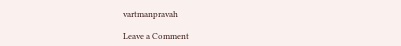vartmanpravah

Leave a Comment